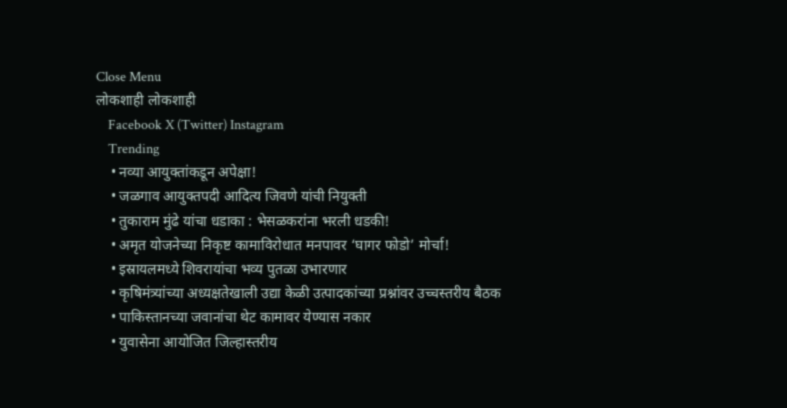Close Menu
लोकशाही लोकशाही
    Facebook X (Twitter) Instagram
    Trending
    • नव्या आयुक्तांकडून अपेक्षा!
    • जळगाव आयुक्तपदी आदित्य जिवणे यांची नियुक्ती
    • तुकाराम मुंढे यांचा धडाका : भेसळकरांना भरली धडकी!
    • अमृत योजनेच्या निकृष्ट कामाविरोधात मनपावर ‘घागर फोडो’ मोर्चा!
    • इस्रायलमध्ये शिवरायांचा भव्य पुतळा उभारणार
    • कृषिमंत्र्यांच्या अध्यक्षतेखाली उद्या केळी उत्पादकांच्या प्रश्नांवर उच्चस्तरीय बैठक
    • पाकिस्तानच्या जवानांचा थेट कामावर येण्यास नकार
    • युवासेना आयोजित जिल्हास्तरीय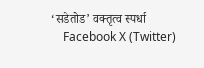‘सडेतोड’ वक्तृत्व स्पर्धा
    Facebook X (Twitter)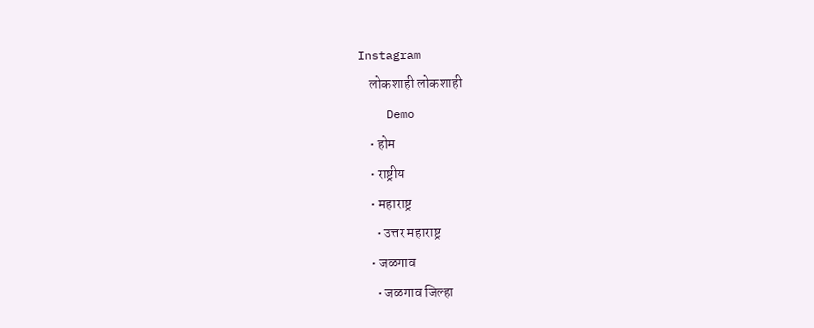Instagram
    लोकशाही लोकशाही
    Demo
    • होम
    • राष्ट्रीय
    • महाराष्ट्र
      • उत्तर महाराष्ट्र
    • जळगाव
      • जळगाव जिल्हा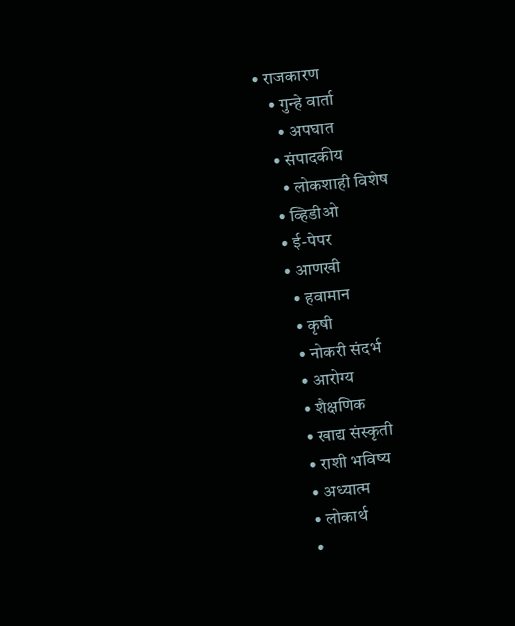• राजकारण
    • गुन्हे वार्ता
      • अपघात
    • संपादकीय
      • लोकशाही विशेष
    • व्हिडीओ
    • ई-पेपर
    • आणखी
      • हवामान
      • कृषी
      • नोकरी संदर्भ
      • आरोग्य
      • शैक्षणिक
      • खाद्य संस्कृती
      • राशी भविष्य
      • अध्यात्म
      • लोकार्थ
      •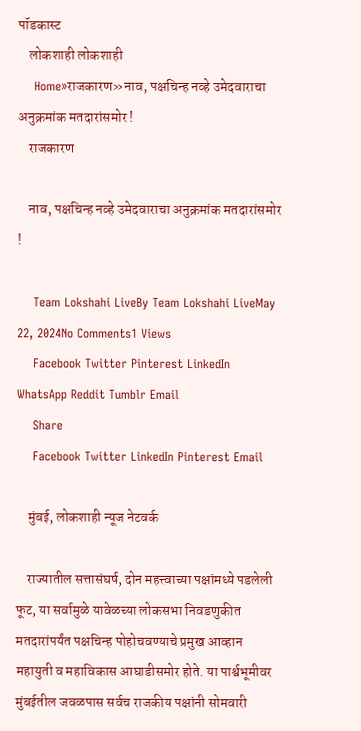पॉडकास्ट
    लोकशाही लोकशाही
    Home»राजकारण»नाव, पक्षचिन्ह नव्हे उमेदवाराचा अनुक्रमांक मतदारांसमोर !
    राजकारण

    नाव, पक्षचिन्ह नव्हे उमेदवाराचा अनुक्रमांक मतदारांसमोर !

    Team Lokshahi LiveBy Team Lokshahi LiveMay 22, 2024No Comments1 Views
    Facebook Twitter Pinterest LinkedIn WhatsApp Reddit Tumblr Email
    Share
    Facebook Twitter LinkedIn Pinterest Email

    मुंबई, लोकशाही न्यूज नेटवर्क

    राज्यातील सत्तासंघर्ष, दोन महत्त्वाच्या पक्षांमध्ये पडलेली फूट, या सर्वामुळे यावेळच्या लोकसभा निवडणुकीत मतदारांपर्यंत पक्षचिन्ह पोहोचवण्याचे प्रमुख आव्हान महायुती व महाविकास आघाडीसमोर होते. या पार्श्वभूमीवर मुंबईतील जवळपास सर्वच राजकीय पक्षांनी सोमवारी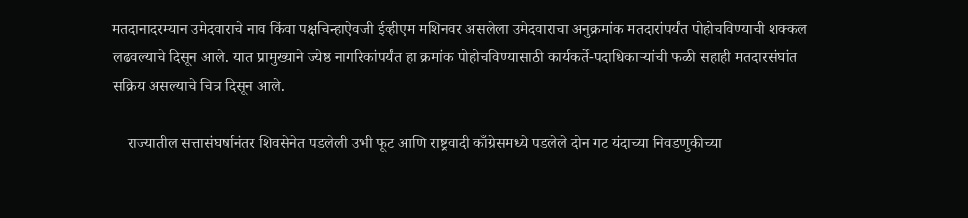मतदानादरम्यान उमेदवाराचे नाव किंवा पक्षचिन्हाऐवजी ईव्हीएम मशिनवर असलेला उमेदवाराचा अनुक्रमांक मतदारांपर्यंत पोहोचविण्याची शक्कल लढवल्याचे दिसून आले. यात प्रामुख्याने ज्येष्ठ नागरिकांपर्यंत हा क्रमांक पोहोचविण्यासाठी कार्यकर्ते-पदाधिकाऱ्यांची फळी सहाही मतदारसंघांत सक्रिय असल्याचे चित्र दिसून आले.

    राज्यातील सत्तासंघर्षानंतर शिवसेनेत पडलेली उभी फूट आणि राष्ट्रवादी काँग्रेसमध्ये पडलेले दोन गट यंदाच्या निवडणुकीच्या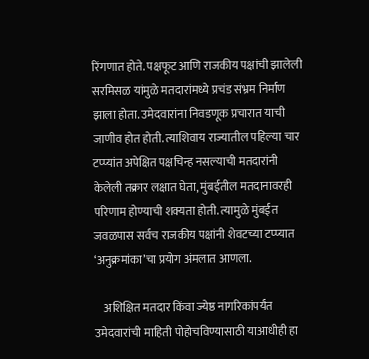रिंगणात होते. पक्षफूट आणि राजकीय पक्षांची झालेली सरमिसळ यांमुळे मतदारांमध्ये प्रचंड संभ्रम निर्माण झाला होता. उमेदवारांना निवडणूक प्रचारात याची जाणीव होत होती. त्याशिवाय राज्यातील पहिल्या चार टप्प्यांत अपेक्षित पक्षचिन्ह नसल्याची मतदारांनी केलेली तक्रार लक्षात घेता, मुंबईतील मतदानावरही परिणाम होण्याची शक्यता होती. त्यामुळे मुंबईत जवळपास सर्वच राजकीय पक्षांनी शेवटच्या टप्प्यात ‘अनुक्रमांका’चा प्रयोग अंमलात आणला.

    अशिक्षित मतदार किंवा ज्येष्ठ नागरिकांपर्यंत उमेदवारांची माहिती पोहोचविण्यासाठी याआधीही हा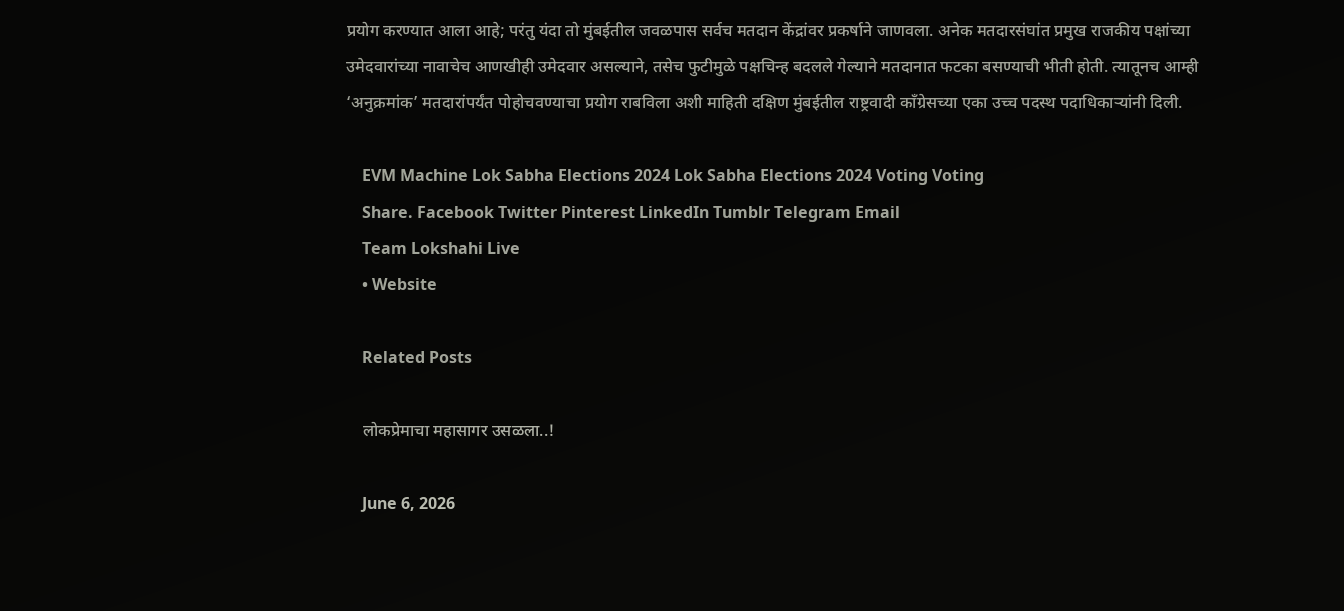प्रयोग करण्यात आला आहे; परंतु यंदा तो मुंबईतील जवळपास सर्वच मतदान केंद्रांवर प्रकर्षाने जाणवला. अनेक मतदारसंघांत प्रमुख राजकीय पक्षांच्या उमेदवारांच्या नावाचेच आणखीही उमेदवार असल्याने, तसेच फुटीमुळे पक्षचिन्ह बदलले गेल्याने मतदानात फटका बसण्याची भीती होती. त्यातूनच आम्ही ‘अनुक्रमांक’ मतदारांपर्यंत पोहोचवण्याचा प्रयोग राबविला अशी माहिती दक्षिण मुंबईतील राष्ट्रवादी काँग्रेसच्या एका उच्च पदस्थ पदाधिकाऱ्यांनी दिली.

    EVM Machine Lok Sabha Elections 2024 Lok Sabha Elections 2024 Voting Voting
    Share. Facebook Twitter Pinterest LinkedIn Tumblr Telegram Email
    Team Lokshahi Live
    • Website

    Related Posts

    लोकप्रेमाचा महासागर उसळला..!

    June 6, 2026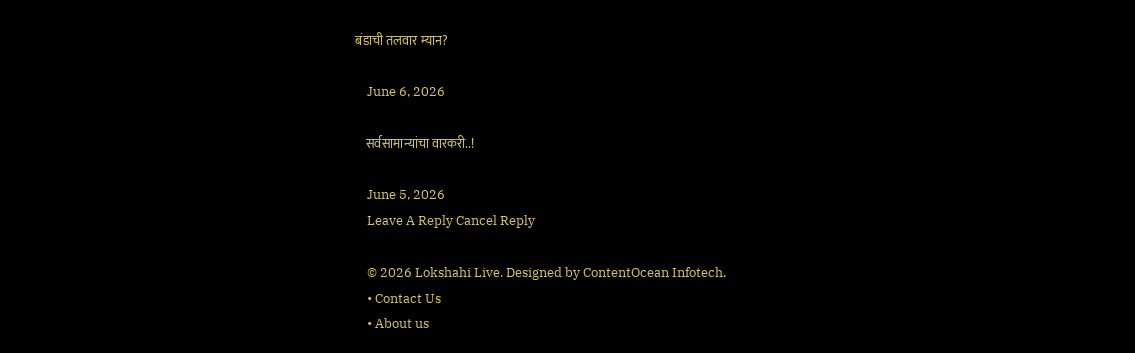बंडाची तलवार म्यान?

    June 6, 2026

    सर्वसामान्यांचा वारकरी..!

    June 5, 2026
    Leave A Reply Cancel Reply

    © 2026 Lokshahi Live. Designed by ContentOcean Infotech.
    • Contact Us
    • About us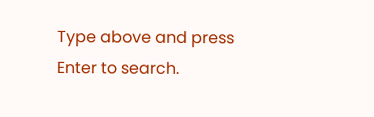Type above and press Enter to search.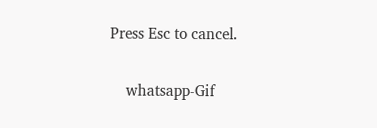Press Esc to cancel.

    whatsapp-Gif